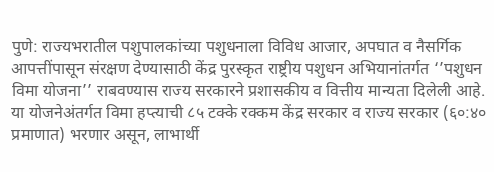पुणे: राज्यभरातील पशुपालकांच्या पशुधनाला विविध आजार, अपघात व नैसर्गिक आपत्तींपासून संरक्षण देण्यासाठी केंद्र पुरस्कृत राष्ट्रीय पशुधन अभियानांतर्गत ‘’पशुधन विमा योजना’’ राबवण्यास राज्य सरकारने प्रशासकीय व वित्तीय मान्यता दिलेली आहे.
या योजनेअंतर्गत विमा हप्त्याची ८५ टक्के रक्कम केंद्र सरकार व राज्य सरकार (६०:४० प्रमाणात) भरणार असून, लाभार्थी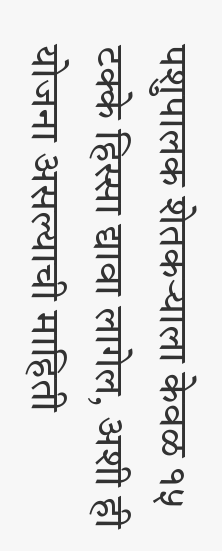पशुपालक शेतकऱ्याला केवळ १५ टक्के हिस्सा द्यावा लागेल, अशी ही योजना असल्याची माहिती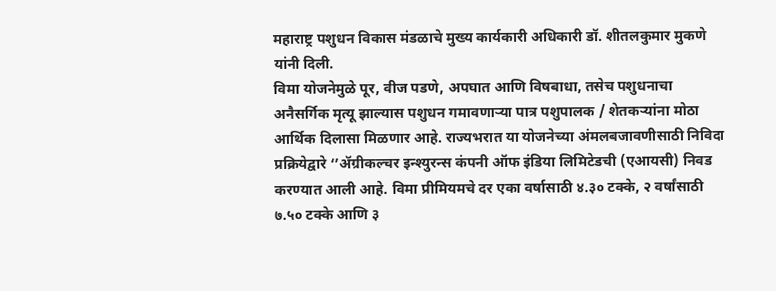महाराष्ट्र पशुधन विकास मंडळाचे मुख्य कार्यकारी अधिकारी डॉ. शीतलकुमार मुकणे यांनी दिली.
विमा योजनेमुळे पूर, वीज पडणे, अपघात आणि विषबाधा, तसेच पशुधनाचा अनैसर्गिक मृत्यू झाल्यास पशुधन गमावणाऱ्या पात्र पशुपालक / शेतकऱ्यांना मोठा आर्थिक दिलासा मिळणार आहे. राज्यभरात या योजनेच्या अंमलबजावणीसाठी निविदा प्रक्रियेद्वारे ‘’ॲग्रीकल्चर इन्श्युरन्स कंपनी ऑफ इंडिया लिमिटेडची (एआयसी) निवड करण्यात आली आहे. विमा प्रीमियमचे दर एका वर्षासाठी ४.३० टक्के, २ वर्षांसाठी ७.५० टक्के आणि ३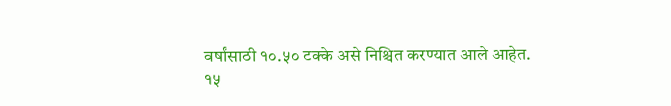वर्षांसाठी १०.५० टक्के असे निश्चित करण्यात आले आहेत.
१५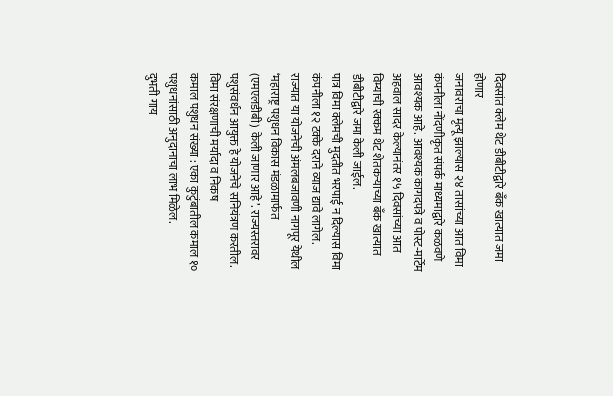दिवसांत क्लेम थेट डीबीटीद्वारे बँक खात्यात जमा होणार
जनावराचा मृत्यू झाल्यास २४ तासांच्या आत विमा कंपनीला नोंदणीकृत संपर्क माध्यमाद्वारे कळवणे आवश्यक आहे. आवश्यक कागदपत्रे व पोस्ट-मार्टेम अहवाल सादर केल्यानंतर १५ दिवसांच्या आत विम्याची रक्कम थेट शेतकऱ्याच्या बँक खात्यात डीबीटीद्वारे जमा केली जाईल.
पात्र विमा क्लेमची मुदतीत भरपाई न दिल्यास विमा कंपनीला १२ टक्के दराने व्याज द्यावे लागेल. राज्यात या योजनेची अंमलबजावणी नागपूर येथील ‘महाराष्ट्र पशुधन विकास मंडळामार्फत (एमएलडीबी) केली जाणार आहे’. राज्यस्तरावर पशुसंवर्धन आयुक्त हे योजनेचे सनियंत्रण करतील.
विमा संरक्षणाची मर्यादा व निकष
कमाल पशुधन संख्या : एका कुटुंबातील कमाल १० पशुधनांसाठी अनुदानाचा लाभ मिळेल.
दुभती गाय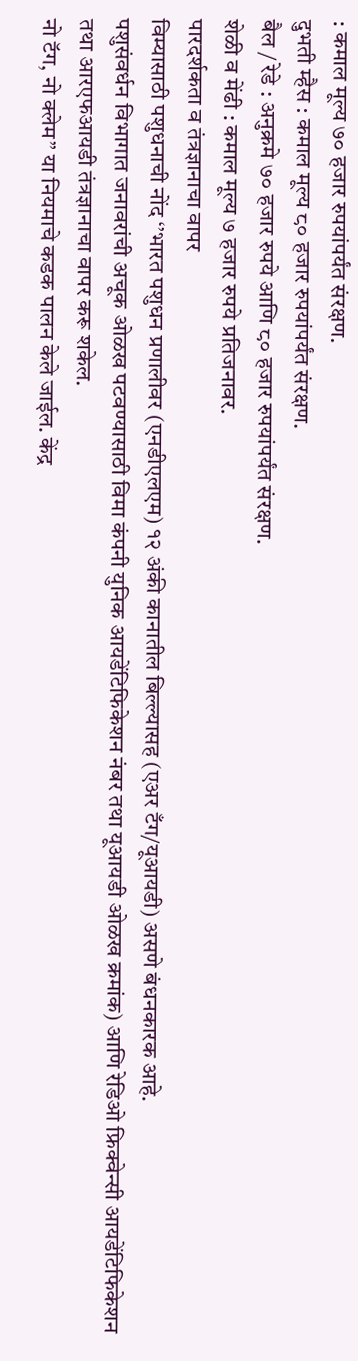: कमाल मूल्य ७० हजार रुपयांपर्यंत संरक्षण.
दुभती म्हैस : कमाल मूल्य ८० हजार रुपयांपर्यंत संरक्षण.
बैल / रेडे : अनुक्रमे ७० हजार रुपये आणि ८० हजार रुपयांपर्यंत संरक्षण.
शेळी व मेंढी : कमाल मूल्य ७ हजार रुपये प्रतिजनावर.
पारदर्शकता व तंत्रज्ञानाचा वापर
विम्यासाठी पशुधनाची नोंद ‘’भारत पशुधन प्रणालीवर (एनडीएलएम) १२ अंकी कानातील बिल्ल्यासह (एअर टँग/यूआयडी) असणे बंधनकारक आहे.
पशुसंवर्धन विभागात जनावरांची अचूक ओळख पटवण्यासाठी विमा कंपनी युनिक आयडेंटिफिकेशन नंबर तथा यूआयडी ओळख क्रमांक) आणि रेडिओ फ्रिक्वेन्सी आयडेंटिफिकेशन तथा आरएफआयडी तंत्रज्ञानाचा वापर करू शकेल.
नो टॅग, नो क्लेम” या नियमाचे कडक पालन केले जाईल. केंद्र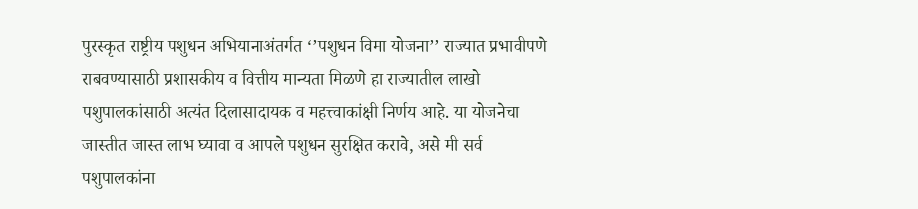पुरस्कृत राष्ट्रीय पशुधन अभियानाअंतर्गत ‘’पशुधन विमा योजना’’ राज्यात प्रभावीपणे राबवण्यासाठी प्रशासकीय व वित्तीय मान्यता मिळणे हा राज्यातील लाखो पशुपालकांसाठी अत्यंत दिलासादायक व महत्त्वाकांक्षी निर्णय आहे. या योजनेचा जास्तीत जास्त लाभ घ्यावा व आपले पशुधन सुरक्षित करावे, असे मी सर्व पशुपालकांना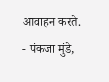आवाहन करते.
- पंकजा मुंडे,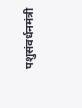पशुसंवर्धनमंत्री